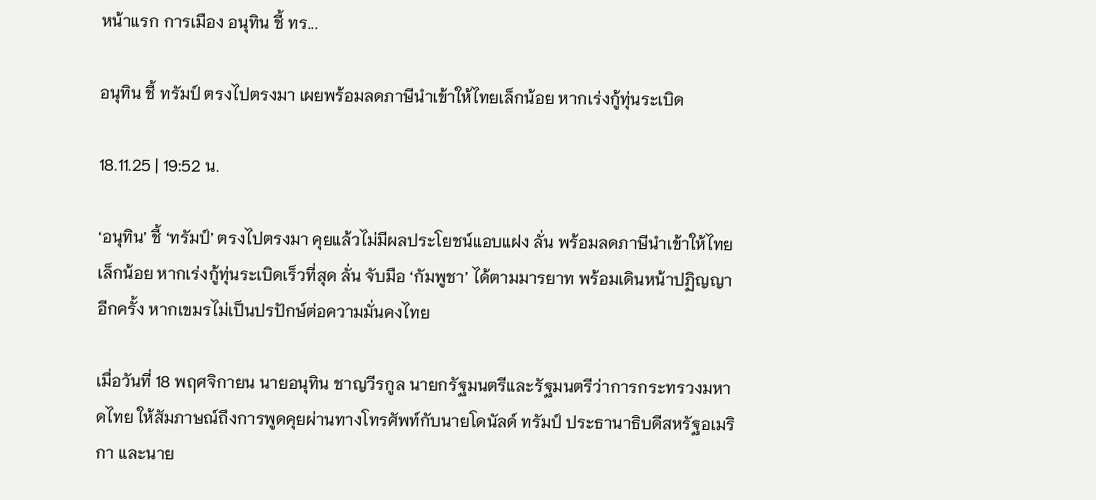หน้าแรก การเมือง อนุทิน ชี้ ทร...

อนุทิน ชี้ ทรัมป์ ตรงไปตรงมา เผยพร้อมลดภาษีนำเข้าให้ไทยเล็กน้อย หากเร่งกู้ทุ่นระเบิด

18.11.25 | 19:52 น.

‘อนุทิน’ ชี้ ‘ทรัมป์’ ตรงไปตรงมา คุยแล้วไม่มีผลประโยชน์แอบแฝง ลั่น พร้อมลดภาษีนำเข้าให้ไทยเล็กน้อย หากเร่งกู้ทุ่นระเบิดเร็วที่สุด ลั่น จับมือ ‘กัมพูชา’ ได้ตามมารยาท พร้อมเดินหน้าปฏิญญาอีกครั้ง หากเขมรไม่เป็นปรปักษ์ต่อความมั่นคงไทย

เมื่อวันที่ 18 พฤศจิกายน นายอนุทิน ชาญวีรกูล นายกรัฐมนตรีและรัฐมนตรีว่าการกระทรวงมหาดไทย ให้สัมภาษณ์ถึงการพูดคุยผ่านทางโทรศัพท์กับนายโดนัลด์ ทรัมป์ ประธานาธิบดีสหรัฐอเมริกา และนาย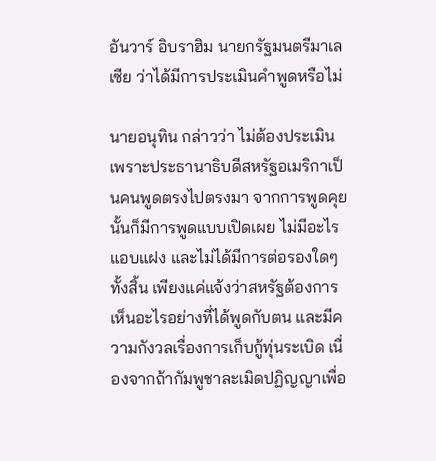อันวาร์ อิบราฮิม นายกรัฐมนตรีมาเลเซีย ว่าได้มีการประเมินคำพูดหรือไม่

นายอนุทิน กล่าวว่า ไม่ต้องประเมิน เพราะประธานาธิบดีสหรัฐอเมริกาเป็นคนพูดตรงไปตรงมา จากการพูดคุยนั้นก็มีการพูดแบบเปิดเผย ไม่มีอะไรแอบแฝง และไม่ได้มีการต่อรองใดๆ ทั้งสิ้น เพียงแค่แจ้งว่าสหรัฐต้องการเห็นอะไรอย่างที่ได้พูดกับตน และมีความกังวลเรื่องการเก็บกู้ทุ่นระเบิด เนื่องจากถ้ากัมพูชาละเมิดปฏิญญาเพื่อ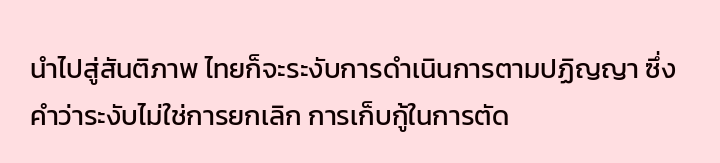นำไปสู่สันติภาพ ไทยก็จะระงับการดำเนินการตามปฏิญญา ซึ่งคำว่าระงับไม่ใช่การยกเลิก การเก็บกู้ในการตัด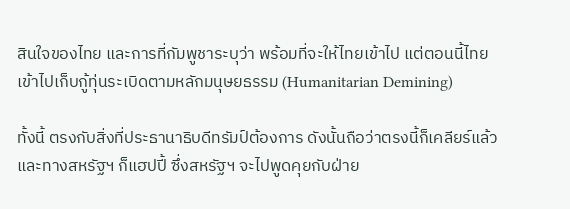สินใจของไทย และการที่กัมพูชาระบุว่า พร้อมที่จะให้ไทยเข้าไป แต่ตอนนี้ไทยเข้าไปเก็บกู้ทุ่นระเบิดตามหลักมนุษยธรรม (Humanitarian Demining)

ทั้งนี้ ตรงกับสิ่งที่ประธานาธิบดีทรัมป์ต้องการ ดังนั้นถือว่าตรงนี้ก็เคลียร์แล้ว และทางสหรัฐฯ ก็แฮปปี้ ซึ่งสหรัฐฯ จะไปพูดคุยกับฝ่าย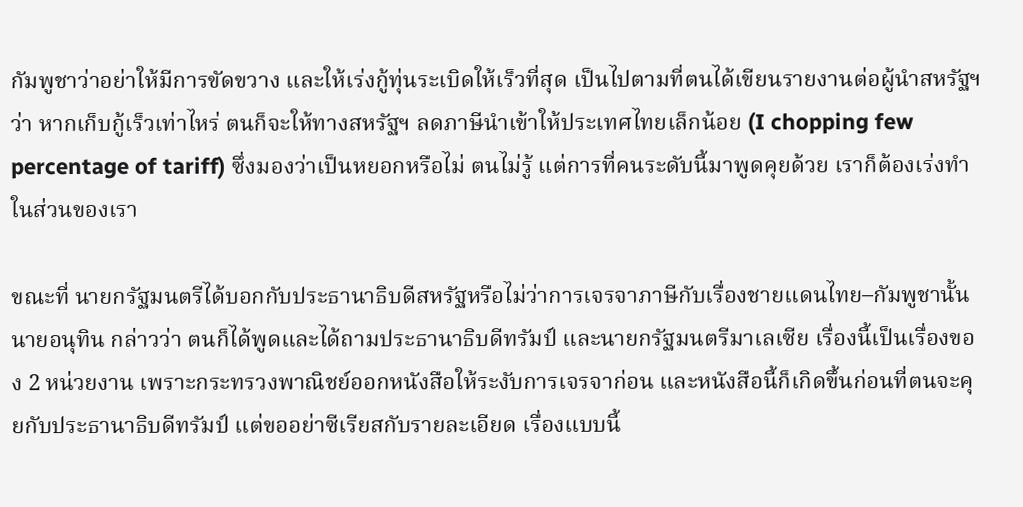กัมพูชาว่าอย่าให้มีการขัดขวาง และให้เร่งกู้ทุ่นระเบิดให้เร็วที่สุด เป็นไปตามที่ตนได้เขียนรายงานต่อผู้นำสหรัฐฯว่า หากเก็บกู้เร็วเท่าไหร่ ตนก็จะให้ทางสหรัฐฯ ลดภาษีนำเข้าให้ประเทศไทยเล็กน้อย (I chopping few percentage of tariff) ซึ่งมองว่าเป็นหยอกหรือไม่ ตนไม่รู้ แต่การที่คนระดับนี้มาพูดคุยด้วย เราก็ต้องเร่งทำในส่วนของเรา

ขณะที่ นายกรัฐมนตรีได้บอกกับประธานาธิบดีสหรัฐหรือไม่ว่าการเจรจาภาษีกับเรื่องชายแดนไทย–กัมพูชานั้น นายอนุทิน กล่าวว่า ตนก็ได้พูดและได้ถามประธานาธิบดีทรัมป์ และนายกรัฐมนตรีมาเลเซีย เรื่องนี้เป็นเรื่องของ 2 หน่วยงาน เพราะกระทรวงพาณิชย์ออกหนังสือให้ระงับการเจรจาก่อน และหนังสือนี้ก็เกิดขึ้นก่อนที่ตนจะคุยกับประธานาธิบดีทรัมป์ แต่ขออย่าซีเรียสกับรายละเอียด เรื่องแบบนี้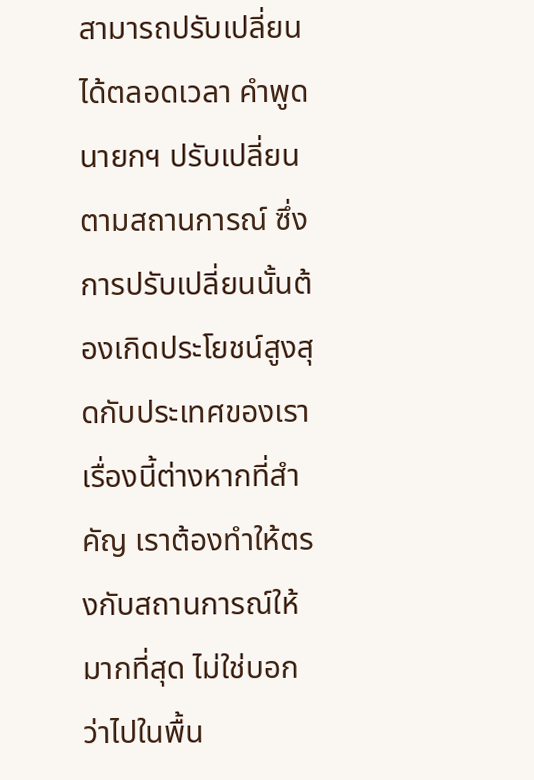สามารถปรับเปลี่ยนได้ตลอดเวลา คำพูดนายกฯ ปรับเปลี่ยนตามสถานการณ์ ซึ่งการปรับเปลี่ยนนั้นต้องเกิดประโยชน์สูงสุดกับประเทศของเรา เรื่องนี้ต่างหากที่สำคัญ เราต้องทำให้ตรงกับสถานการณ์ให้มากที่สุด ไม่ใช่บอกว่าไปในพื้น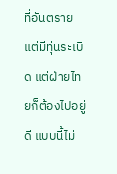ที่อันตราย แต่มีทุ่นระเบิด แต่ฝ่ายไทยก็ต้องไปอยู่ดี แบบนี้ไม่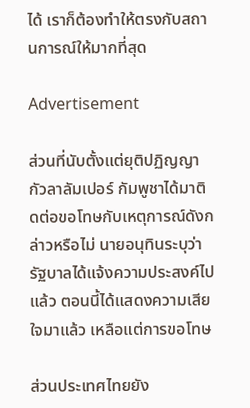ได้ เราก็ต้องทำให้ตรงกับสถานการณ์ให้มากที่สุด

Advertisement

ส่วนที่นับตั้งแต่ยุติปฏิญญากัวลาลัมเปอร์ กัมพูชาได้มาติดต่อขอโทษกับเหตุการณ์ดังกล่าวหรือไม่ นายอนุทินระบุว่า รัฐบาลได้แจ้งความประสงค์ไปแล้ว ตอนนี้ได้แสดงความเสียใจมาแล้ว เหลือแต่การขอโทษ

ส่วนประเทศไทยยัง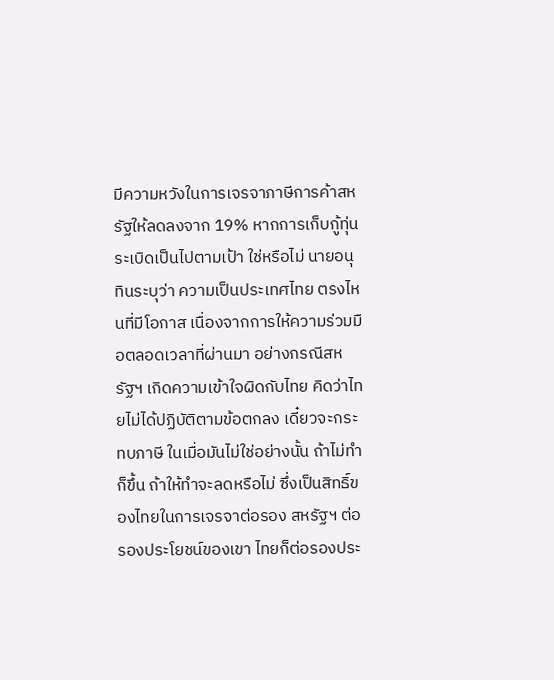มีความหวังในการเจรจาภาษีการค้าสหรัฐให้ลดลงจาก 19% หากการเก็บกู้ทุ่นระเบิดเป็นไปตามเป้า ใช่หรือไม่ นายอนุทินระบุว่า ความเป็นประเทศไทย ตรงไหนที่มีโอกาส เนื่องจากการให้ความร่วมมือตลอดเวลาที่ผ่านมา อย่างกรณีสหรัฐฯ เกิดความเข้าใจผิดกับไทย คิดว่าไทยไม่ได้ปฏิบัติตามข้อตกลง เดี๋ยวจะกระทบภาษี ในเมื่อมันไม่ใช่อย่างนั้น ถ้าไม่ทำก็ขึ้น ถ้าให้ทำจะลดหรือไม่ ซึ่งเป็นสิทธิ์ของไทยในการเจรจาต่อรอง สหรัฐฯ ต่อรองประโยชน์ของเขา ไทยก็ต่อรองประ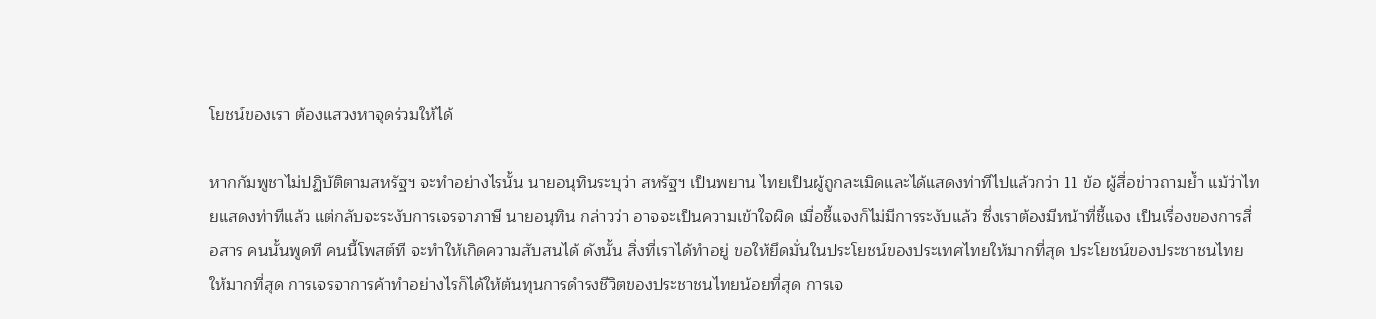โยชน์ของเรา ต้องแสวงหาจุดร่วมให้ได้

หากกัมพูชาไม่ปฏิบัติตามสหรัฐฯ จะทำอย่างไรนั้น นายอนุทินระบุว่า สหรัฐฯ เป็นพยาน ไทยเป็นผู้ถูกละเมิดและได้แสดงท่าทีไปแล้วกว่า 11 ข้อ ผู้สื่อข่าวถามย้ำ แม้ว่าไทยแสดงท่าทีแล้ว แต่กลับจะระงับการเจรจาภาษี นายอนุทิน กล่าวว่า อาจจะเป็นความเข้าใจผิด เมื่อชี้แจงก็ไม่มีการระงับแล้ว ซึ่งเราต้องมีหน้าที่ชี้แจง เป็นเรื่องของการสื่อสาร คนนั้นพูดที คนนี้โพสต์ที จะทำให้เกิดความสับสนได้ ดังนั้น สิ่งที่เราได้ทำอยู่ ขอให้ยึดมั่นในประโยชน์ของประเทศไทยให้มากที่สุด ประโยชน์ของประชาชนไทยให้มากที่สุด การเจรจาการค้าทำอย่างไรก็ได้ให้ต้นทุนการดำรงชีวิตของประชาชนไทยน้อยที่สุด การเจ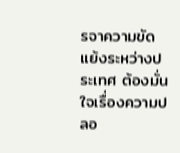รจาความขัดแย้งระหว่างประเทศ ต้องมั่นใจเรื่องความปลอ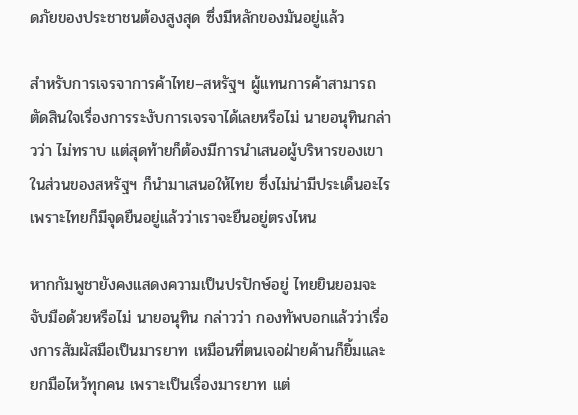ดภัยของประชาชนต้องสูงสุด ซึ่งมีหลักของมันอยู่แล้ว

สำหรับการเจรจาการค้าไทย–สหรัฐฯ ผู้แทนการค้าสามารถตัดสินใจเรื่องการระงับการเจรจาได้เลยหรือไม่ นายอนุทินกล่าวว่า ไม่ทราบ แต่สุดท้ายก็ต้องมีการนำเสนอผู้บริหารของเขา ในส่วนของสหรัฐฯ ก็นำมาเสนอให้ไทย ซึ่งไม่น่ามีประเด็นอะไร เพราะไทยก็มีจุดยืนอยู่แล้วว่าเราจะยืนอยู่ตรงไหน

หากกัมพูชายังคงแสดงความเป็นปรปักษ์อยู่ ไทยยินยอมจะจับมือด้วยหรือไม่ นายอนุทิน กล่าวว่า กองทัพบอกแล้วว่าเรื่องการสัมผัสมือเป็นมารยาท เหมือนที่ตนเจอฝ่ายค้านก็ยิ้มและยกมือไหว้ทุกคน เพราะเป็นเรื่องมารยาท แต่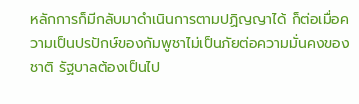หลักการก็มีกลับมาดำเนินการตามปฏิญญาได้ ก็ต่อเมื่อความเป็นปรปักษ์ของกัมพูชาไม่เป็นภัยต่อความมั่นคงของชาติ รัฐบาลต้องเป็นไป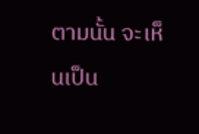ตามนั้น จะเห็นเป็น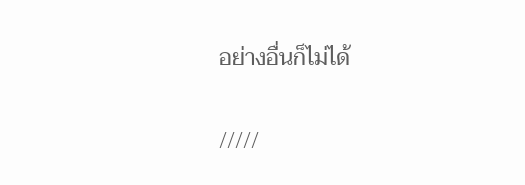อย่างอื่นก็ไม่ได้

/////